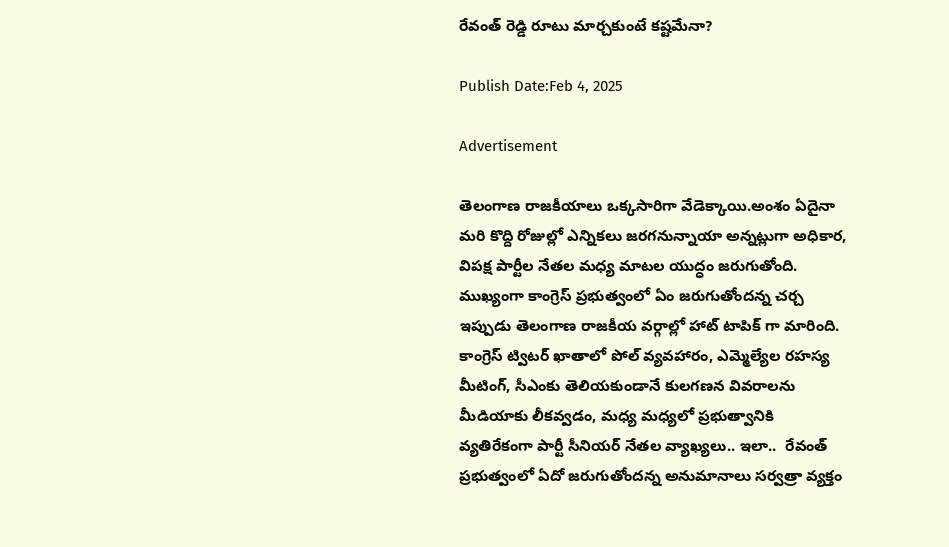రేవంత్ రెడ్డి రూటు మార్చకుంటే కష్టమేనా?

Publish Date:Feb 4, 2025

Advertisement

తెలంగాణ రాజకీయాలు ఒక్కసారిగా వేడెక్కాయి.అంశం ఏదైనా మ‌రి కొద్ది రోజుల్లో ఎన్నిక‌లు జరగనున్నాయా అన్నట్లుగా అధికార‌, విప‌క్ష పార్టీల నేత‌ల మ‌ధ్య మాట‌ల యుద్ధం జరుగుతోంది. ముఖ్యంగా కాంగ్రెస్ ప్ర‌భుత్వంలో ఏం జ‌రుగుతోంద‌న్న చ‌ర్చ ఇప్పుడు తెలంగాణ రాజ‌కీయ వ‌ర్గాల్లో హాట్ టాపిక్ గా మారింది. కాంగ్రెస్ ట్విట‌ర్ ఖాతాలో పోల్ వ్య‌వ‌హారం, ఎమ్మెల్యేల ర‌హ‌స్య మీటింగ్, సీఎంకు తెలియ‌కుండానే కులగ‌ణ‌న వివ‌రాలను మీడియాకు లీకవ్వడం, మ‌ధ్య మ‌ధ్య‌లో ప్ర‌భుత్వానికి వ్య‌తిరేకంగా పార్టీ సీనియ‌ర్ నేత‌ల వ్యాఖ్య‌లు.. ఇలా..  రేవంత్ ప్ర‌భుత్వంలో ఏదో జ‌రుగుతోందన్న అనుమానాలు సర్వత్రా వ్యక్తం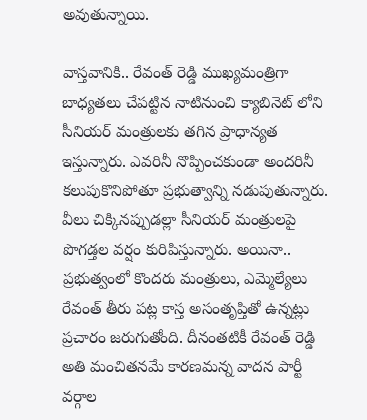అవుతున్నాయి.

వాస్త‌వానికి.. రేవంత్ రెడ్డి ముఖ్య‌మంత్రిగా బాధ్య‌త‌లు చేప‌ట్టిన నాటినుంచి క్యాబినెట్ లోని సీనియ‌ర్ మంత్రుల‌కు త‌గిన ప్రాధాన్య‌త ఇస్తున్నారు. ఎవ‌రినీ నొప్పించ‌కుండా అంద‌రినీ క‌లుపుకొనిపోతూ ప్ర‌భుత్వాన్ని న‌డుపుతున్నారు. వీలు చిక్కిన‌ప్పుడ‌ల్లా సీనియ‌ర్ మంత్రుల‌పై పొగ‌డ్త‌ల వ‌ర్షం కురిపిస్తున్నారు. అయినా.. ప్ర‌భుత్వంలో కొంద‌రు మంత్రులు, ఎమ్మెల్యేలు రేవంత్ తీరు ప‌ట్ల కాస్త అసంతృప్తితో ఉన్న‌ట్లు ప్ర‌చారం జ‌రుగుతోంది. దీనంత‌టికీ రేవంత్ రెడ్డి అతి మంచిత‌న‌మే కార‌ణ‌మ‌న్న‌ వాద‌న పార్టీ వర్గాల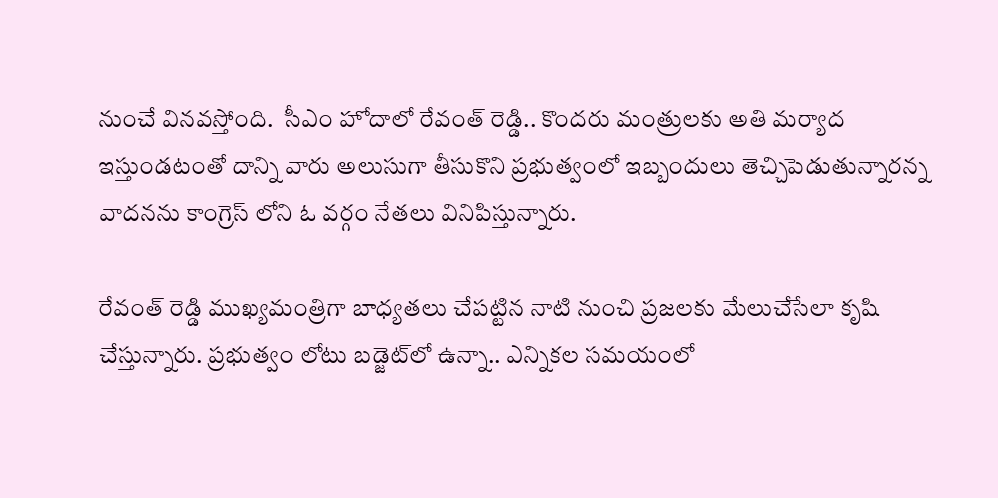నుంచే వినవస్తోంది.  సీఎం హోదాలో రేవంత్ రెడ్డి.. కొంద‌రు మంత్రుల‌కు అతి మ‌ర్యాద ఇస్తుండ‌టంతో దాన్ని వారు అలుసుగా తీసుకొని ప్ర‌భుత్వంలో ఇబ్బందులు తెచ్చిపెడుతున్నార‌న్న వాద‌నను కాంగ్రెస్ లోని ఓ వ‌ర్గం నేత‌లు వినిపిస్తున్నారు.

రేవంత్ రెడ్డి ముఖ్య‌మంత్రిగా బాధ్య‌త‌లు చేప‌ట్టిన నాటి నుంచి ప్ర‌జ‌ల‌కు మేలుచేసేలా కృషి చేస్తున్నారు. ప్ర‌భుత్వం లోటు బ‌డ్జెట్‌లో ఉన్నా.. ఎన్నిక‌ల స‌మ‌యంలో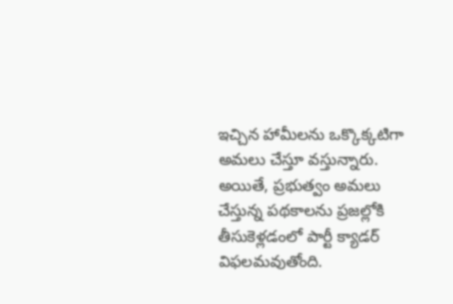ఇచ్చిన హామీల‌ను ఒక్కొక్క‌టిగా అమ‌లు చేస్తూ వ‌స్తున్నారు. అయితే, ప్ర‌భుత్వం అమ‌లు చేస్తున్న ప‌థ‌కాల‌ను ప్ర‌జ‌ల్లోకి తీసుకెళ్ల‌డంలో పార్టీ క్యాడ‌ర్   విఫ‌ల‌మ‌వుతోంది.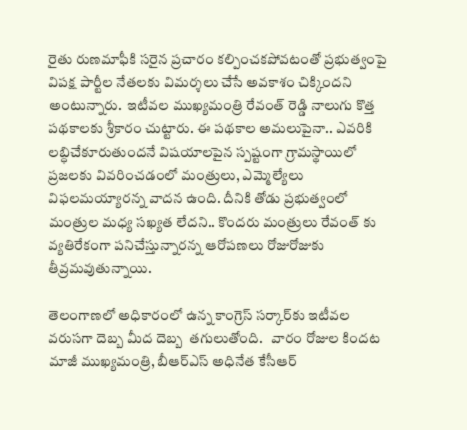రైతు రుణ‌మాఫీకి స‌రైన ప్ర‌చారం క‌ల్పించ‌క‌పోవ‌టంతో ప్ర‌భుత్వంపై విప‌క్ష పార్టీల నేత‌లకు విమర్శలు చేసే అవకాశం చిక్కిందని అంటున్నారు.  ఇటీవ‌ల ముఖ్య‌మంత్రి రేవంత్ రెడ్డి నాలుగు కొత్త ప‌థ‌కాల‌కు శ్రీ‌కారం చుట్టారు. ఈ ప‌థ‌కాల అమ‌లుపైనా.. ఎవ‌రికి ల‌బ్ధిచేకూరుతుంద‌నే విష‌యాల‌పైన స్ప‌ష్టంగా గ్రామ‌స్థాయిలో ప్ర‌జ‌ల‌కు వివ‌రించ‌డంలో మంత్రులు, ఎమ్మెల్యేలు విఫ‌ల‌మ‌య్యార‌న్న వాద‌న ఉంది. దీనికి తోడు ప్ర‌భుత్వంలో మంత్రుల మ‌ధ్య స‌ఖ్య‌త‌ లేద‌ని.. కొంద‌రు మంత్రులు రేవంత్ కు వ్య‌తిరేకంగా ప‌నిచేస్తున్నార‌న్న ఆరోప‌ణ‌లు రోజురోజుకు తీవ్ర‌మ‌వుతున్నాయి.

తెలంగాణలో అధికారంలో ఉన్న కాంగ్రెస్ స‌ర్కార్‌కు ఇటీవ‌ల వ‌రుస‌గా దెబ్బ‌ మీద దెబ్బ‌  త‌గులుతోంది.   వారం రోజుల కిందట మాజీ ముఖ్య‌మంత్రి, బీఆర్ఎస్ అధినేత కేసీఆర్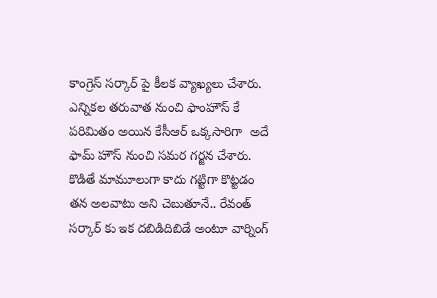కాంగ్రెస్ స‌ర్కార్ పై కీల‌క వ్యాఖ్య‌లు చేశారు. ఎన్నిక‌ల త‌రువాత నుంచి ఫాంహౌస్ కే ప‌రిమితం అయిన కేసీఆర్ ఒక్క‌సారిగా  అదే ఫామ్ హౌస్ నుంచి సమర గ‌ర్జ‌న చేశారు. కొడితే మామూలుగా కాదు గట్టిగా కొట్టడం తన అలవాటు అని చెబుతూనే.. రేవంత్ స‌ర్కార్ కు ఇక ద‌బిడిదిబిడే అంటూ వార్నింగ్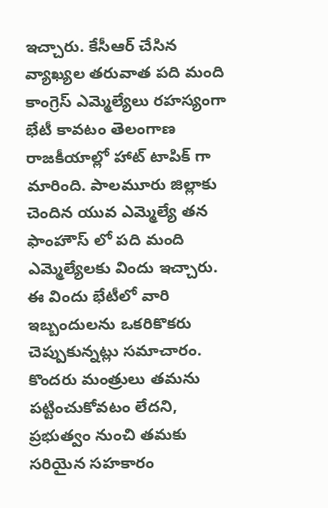ఇచ్చారు. కేసీఆర్ చేసిన వ్యాఖ్య‌ల త‌రువాత‌ ప‌ది మంది కాంగ్రెస్‌ ఎమ్మెల్యేలు ర‌హ‌స్యంగా భేటీ కావ‌టం తెలంగాణ రాజ‌కీయాల్లో హాట్ టాపిక్ గా మారింది. పాల‌మూరు జిల్లాకు చెందిన యువ ఎమ్మెల్యే త‌న ఫాంహౌస్ లో ప‌ది మంది ఎమ్మెల్యేల‌కు విందు ఇచ్చారు. ఈ విందు భేటీలో వారి ఇబ్బందుల‌ను ఒక‌రికొక‌రు చెప్పుకున్న‌ట్లు స‌మాచారం. కొంద‌రు మంత్రులు త‌మ‌ను ప‌ట్టించుకోవ‌టం లేదని,  ప్ర‌భుత్వం నుంచి త‌మ‌కు స‌రియైన స‌హ‌కారం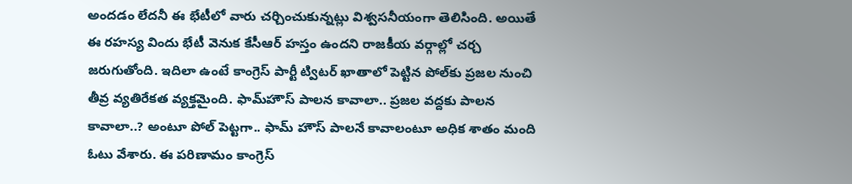అంద‌డం లేద‌నీ ఈ భేటీలో వారు చర్చించుకున్నట్లు విశ్వసనీయంగా తెలిసింది. అయితే  ఈ రహస్య విందు భేటీ వెనుక కేసీఆర్ హ‌స్తం ఉంద‌ని రాజ‌కీయ వ‌ర్గాల్లో చ‌ర్చ జ‌రుగుతోంది. ఇదిలా ఉంటే కాంగ్రెస్ పార్టీ ట్విట‌ర్ ఖాతాలో పెట్టిన పోల్‌కు ప్ర‌జ‌ల నుంచి తీవ్ర వ్య‌తిరేక‌త వ్య‌క్త‌మైంది. ఫామ్‌హౌస్ పాల‌న కావాలా.. ప్ర‌జ‌ల వ‌ద్ద‌కు పాల‌న‌ కావాలా..? అంటూ పోల్ పెట్ట‌గా.. ఫామ్ హౌస్ పాల‌నే కావాలంటూ అధిక శాతం మంది  ఓటు వేశారు. ఈ ప‌రిణామం కాంగ్రెస్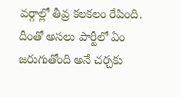వ‌ర్గాల్లో తీవ్ర క‌ల‌క‌లం రేపింది. దీంతో అస‌లు పార్టీలో ఏం జ‌రుగుతోంది అనే చ‌ర్చ‌కు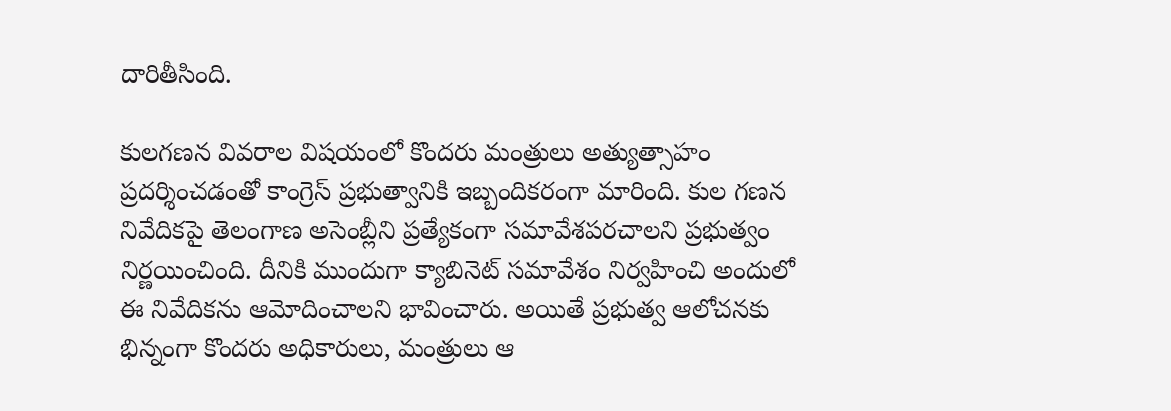దారితీసింది.

కులగ‌ణ‌న వివ‌రాల విష‌యంలో కొంద‌రు మంత్రులు అత్యుత్సాహం ప్ర‌ద‌ర్శించ‌డంతో కాంగ్రెస్ ప్ర‌భుత్వానికి ఇబ్బందిక‌రంగా మారింది. కుల గణన నివేదికపై తెలంగాణ అసెంబ్లీని ప్రత్యేకంగా సమావేశపరచాలని ప్రభుత్వం నిర్ణయించింది. దీనికి ముందుగా క్యాబినెట్ సమావేశం నిర్వహించి అందులో ఈ నివేదికను ఆమోదించాలని భావించారు. అయితే ప్రభుత్వ ఆలోచనకు భిన్నంగా కొందరు అధికారులు, మంత్రులు ఆ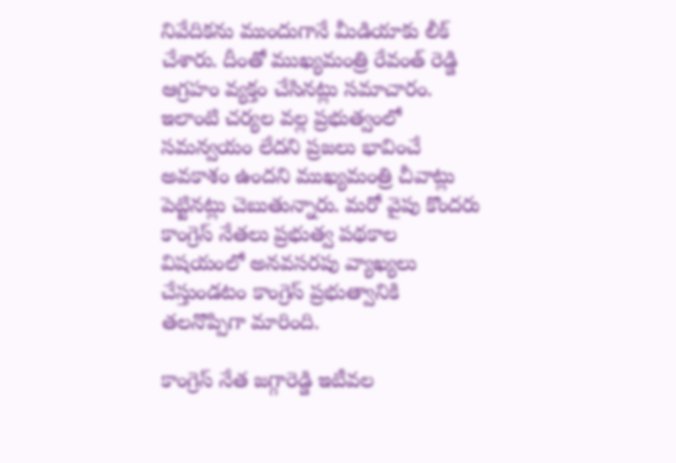నివేదికను ముందుగానే మీడియాకు లీక్ చేశారు. దీంతో ముఖ్యమంత్రి రేవంత్ రెడ్డి ఆగ్రహం వ్యక్తం చేసినట్లు సమాచారం. ఇలాంటి చర్యల వల్ల ప్రభుత్వంలో సమన్వయం లేదని ప్రజలు భావించే అవకాశం ఉందని ముఖ్యమంత్రి చీవాట్లు పెట్టినట్లు చెబుతున్నారు. మ‌రో వైపు కొంద‌రు కాంగ్రెస్ నేత‌లు ప్ర‌భుత్వ ప‌థ‌కాల విష‌యంలో అన‌వ‌స‌ర‌పు వ్యాఖ్య‌లు చేస్తుండ‌టం కాంగ్రెస్ ప్ర‌భుత్వానికి త‌ల‌నొప్పిగా మారింది.

కాంగ్రెస్ నేత‌ జ‌గ్గారెడ్డి ఇటీవల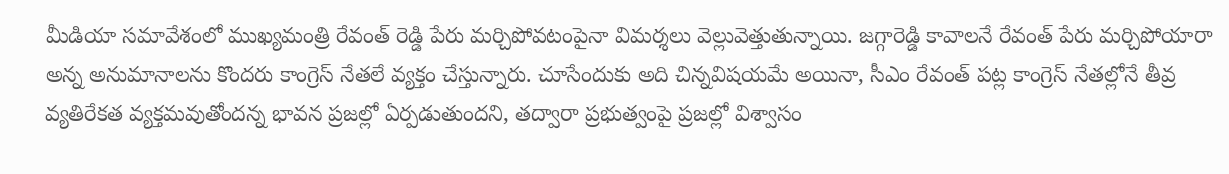మీడియా స‌మావేశంలో ముఖ్య‌మంత్రి రేవంత్ రెడ్డి పేరు మ‌ర్చిపోవ‌టంపైనా విమ‌ర్శ‌లు వెల్లువెత్తుతున్నాయి. జ‌గ్గారెడ్డి కావాల‌నే రేవంత్ పేరు మ‌ర్చిపోయారా అన్న అనుమానాల‌ను కొంద‌రు కాంగ్రెస్ నేత‌లే వ్య‌క్తం చేస్తున్నారు. చూసేందుకు అది చిన్న‌విష‌య‌మే అయినా, సీఎం రేవంత్ ప‌ట్ల కాంగ్రెస్ నేత‌ల్లోనే తీవ్ర వ్య‌తిరేక‌త వ్య‌క్త‌మ‌వుతోంద‌న్న భావ‌న ప్ర‌జ‌ల్లో ఏర్ప‌డుతుంద‌ని, త‌ద్వారా ప్ర‌భుత్వంపై ప్ర‌జ‌ల్లో విశ్వాసం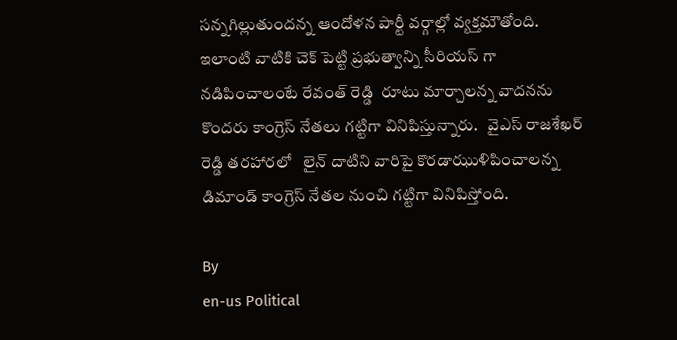స‌న్న‌గిల్లుతుంద‌న్న ఆందోళన పార్టీ వర్గాల్లో వ్యక్తమౌతోంది. ఇలాంటి వాటికి చెక్ పెట్టి ప్ర‌భుత్వాన్ని సీరియ‌స్ గా న‌డిపించాలంటే రేవంత్ రెడ్డి  రూటు మార్చాల‌న్న వాద‌న‌ను కొంద‌రు కాంగ్రెస్ నేత‌లు గట్టిగా వినిపిస్తున్నారు.   వైఎస్ రాజ‌శేఖ‌ర్ రెడ్డి త‌ర‌హార‌లో   లైన్ దాటిని వారిపై కొర‌డాఝుళిపించాల‌న్న డిమాండ్ కాంగ్రెస్ నేతల నుంచి గట్టిగా వినిపిస్తోంది.

By
en-us Political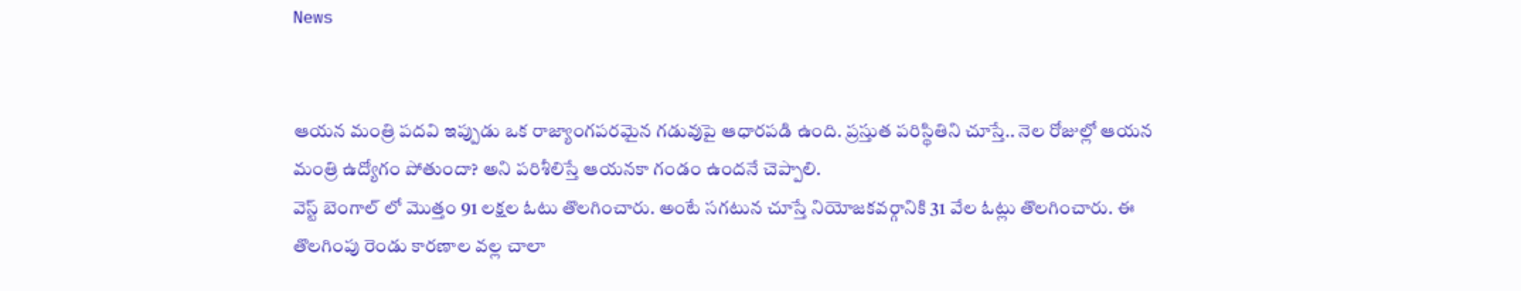News


ఆయన మంత్రి పదవి ఇప్పుడు ఒక రాజ్యాంగపరమైన గడువుపై ఆధారపడి ఉంది. ప్రస్తుత పరిస్థితిని చూస్తే.. నెల రోజుల్లో ఆయన మంత్రి ఉద్యోగం పోతుందా? అని ప‌రిశీలిస్తే ఆయ‌న‌కా గండం ఉందనే చెప్పాలి.
వెస్ట్ బెంగాల్ లో మొత్తం 91 లక్షల ఓటు తొలగించారు. అంటే సగటున చూస్తే నియోజకవర్గానికి 31 వేల ఓట్లు తొలగించారు. ఈ తొలగింపు రెండు కారణాల వల్ల చాలా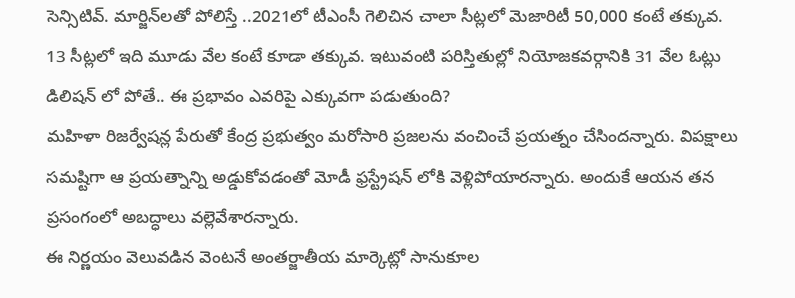సెన్సిటివ్. మార్జిన్‌లతో పోలిస్తే ..2021లో టీఎంసీ గెలిచిన చాలా సీట్లలో మెజారిటీ 50,000 కంటే తక్కువ. 13 సీట్లలో ఇది మూడు వేల కంటే కూడా తక్కువ. ఇటువంటి పరిస్తితుల్లో నియోజకవర్గానికి 31 వేల ఓట్లు డిలిషన్ లో పోతే.. ఈ ప్రభావం ఎవరిపై ఎక్కువగా పడుతుంది?
మహిళా రిజర్వేషన్ల పేరుతో కేంద్ర ప్రభుత్వం మరోసారి ప్రజలను వంచించే ప్రయత్నం చేసిందన్నారు. విపక్షాలు సమష్టిగా ఆ ప్రయత్నాన్ని అడ్డుకోవడంతో మోడీ ఫ్రస్ట్రేషన్ లోకి వెళ్లిపోయారన్నారు. అందుకే ఆయన తన ప్రసంగంలో అబద్ధాలు వల్లెవేశారన్నారు.
ఈ నిర్ణయం వెలువడిన వెంటనే అంతర్జాతీయ మార్కెట్లో సానుకూల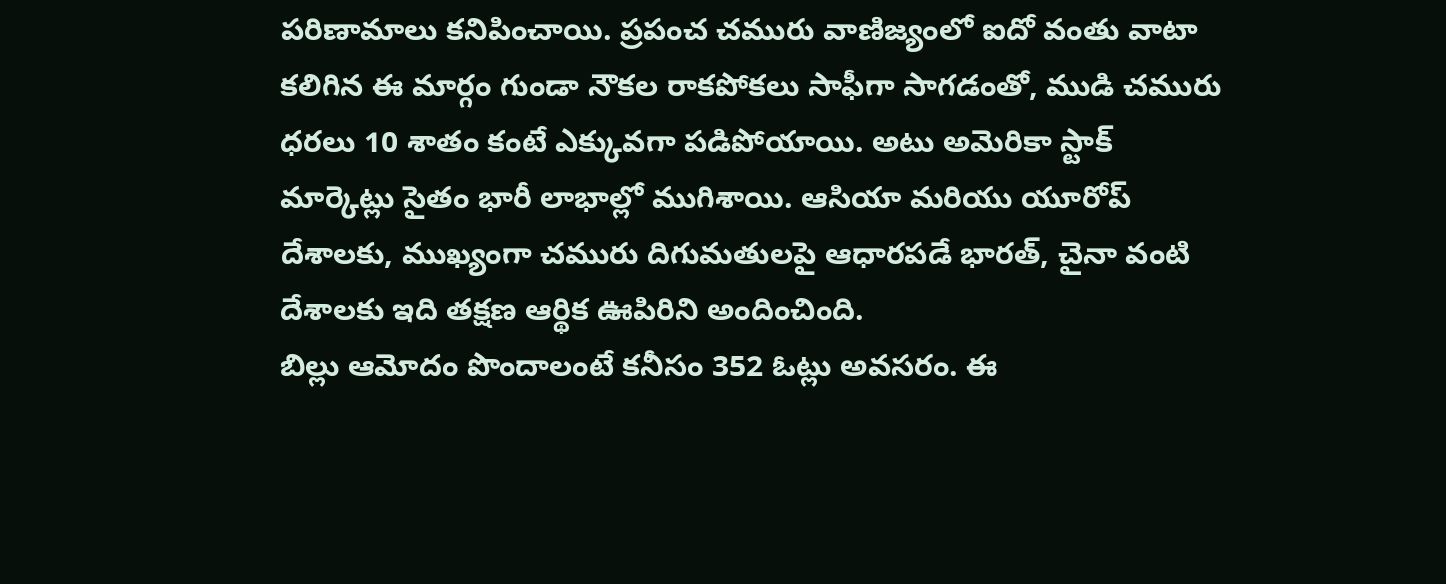పరిణామాలు కనిపించాయి. ప్రపంచ చమురు వాణిజ్యంలో ఐదో వంతు వాటా కలిగిన ఈ మార్గం గుండా నౌకల రాకపోకలు సాఫీగా సాగడంతో, ముడి చమురు ధరలు 10 శాతం కంటే ఎక్కువగా పడిపోయాయి. అటు అమెరికా స్టాక్ మార్కెట్లు సైతం భారీ లాభాల్లో ముగిశాయి. ఆసియా మరియు యూరోప్ దేశాలకు, ముఖ్యంగా చమురు దిగుమతులపై ఆధారపడే భారత్, చైనా వంటి దేశాలకు ఇది తక్షణ ఆర్థిక ఊపిరిని అందించింది.
బిల్లు ఆమోదం పొందాలంటే కనీసం 352 ఓట్లు అవసరం. ఈ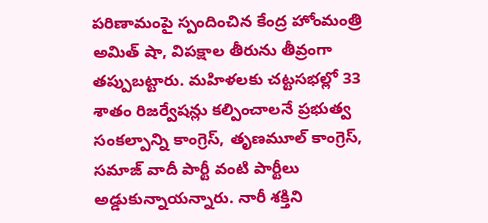పరిణామంపై స్పందించిన కేంద్ర హోంమంత్రి అమిత్ షా, విపక్షాల తీరును తీవ్రంగా తప్పుబట్టారు. మహిళలకు చట్టసభల్లో 33 శాతం రిజర్వేషన్లు కల్పించాలనే ప్రభుత్వ సంకల్పాన్ని కాంగ్రెస్, తృణమూల్ కాంగ్రెస్, సమాజ్ వాదీ పార్టీ వంటి పార్టీలు అడ్డుకున్నాయన్నారు. నారీ శక్తిని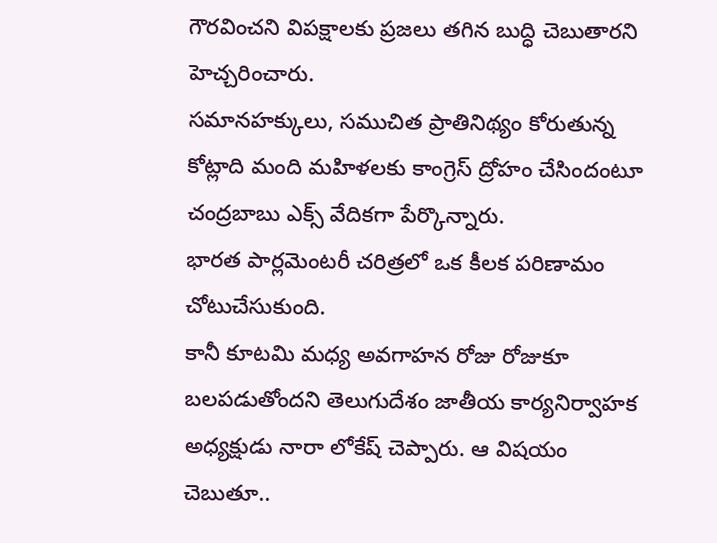గౌరవించని విపక్షాలకు ప్రజలు తగిన బుద్ధి చెబుతారని హెచ్చరించారు.
సమానహక్కులు, సముచిత ప్రాతినిథ్యం కోరుతున్న కోట్లాది మంది మహిళలకు కాంగ్రెస్ ద్రోహం చేసిందంటూ చంద్రబాబు ఎక్స్ వేదికగా పేర్కొన్నారు.
భారత పార్లమెంటరీ చరిత్రలో ఒక కీలక పరిణామం చోటుచేసుకుంది.
కానీ కూటమి మధ్య అవగాహన రోజు రోజుకూ బలపడుతోందని తెలుగుదేశం జాతీయ కార్యనిర్వాహక అధ్యక్షుడు నారా లోకేష్ చెప్పారు. ఆ విషయం చెబుతూ..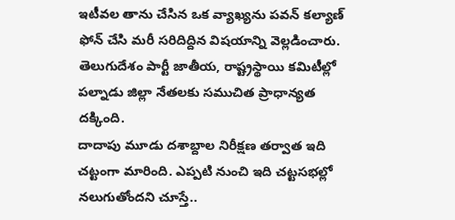ఇటీవల తాను చేసిన ఒక వ్యాఖ్యను పవన్ కల్యాణ్ ఫోన్ చేసి మరీ సరిదిద్దిన విషయాన్ని వెల్లడించారు.
తెలుగుదేశం పార్టీ జాతీయ, రాష్ట్రస్థాయి కమిటీల్లో పల్నాడు జిల్లా నేతలకు సముచిత ప్రాధాన్యత దక్కింది.
దాదాపు మూడు దశాబ్దాల నిరీక్షణ తర్వాత ఇది చట్టంగా మారింది. ఎప్పటి నుంచి ఇది చట్టసభల్లో నలుగుతోందని చూస్తే..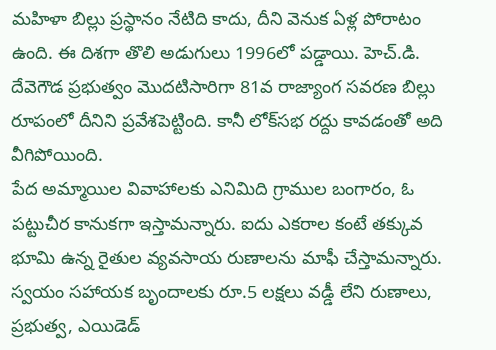మహిళా బిల్లు ప్రస్థానం నేటిది కాదు, దీని వెనుక ఏళ్ల పోరాటం ఉంది. ఈ దిశగా తొలి అడుగులు 1996లో పడ్డాయి. హెచ్.డి. దేవెగౌడ ప్రభుత్వం మొదటిసారిగా 81వ రాజ్యాంగ సవరణ బిల్లు రూపంలో దీనిని ప్రవేశపెట్టింది. కానీ లోక్‌సభ రద్దు కావడంతో అది వీగిపోయింది.
పేద అమ్మాయిల వివాహాలకు ఎనిమిది గ్రాముల బంగారం, ఓ పట్టుచీర కానుకగా ఇస్తామన్నారు. ఐదు ఎకరాల కంటే తక్కువ భూమి ఉన్న రైతుల వ్యవసాయ రుణాలను మాఫీ చేస్తామన్నారు. స్వయం సహాయక బృందాలకు రూ.5 లక్షలు వడ్డీ లేని రుణాలు, ప్రభుత్వ, ఎయిడెడ్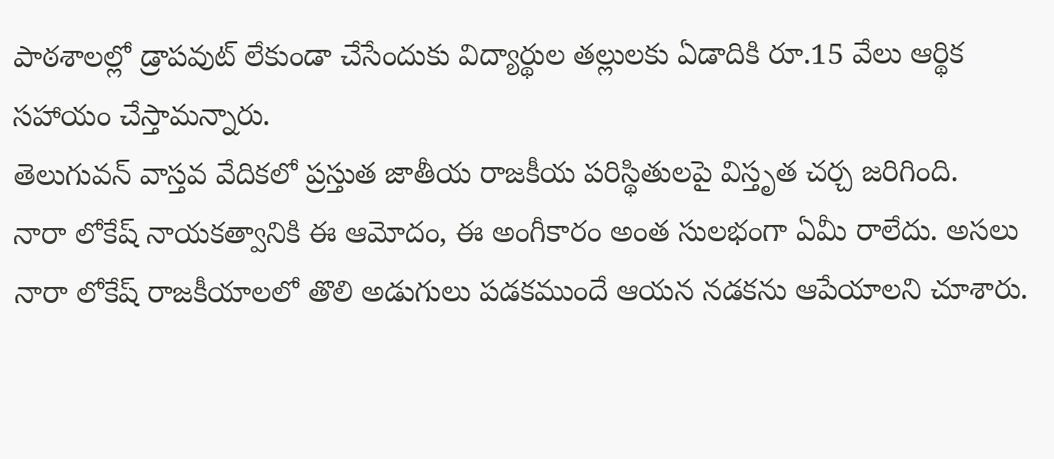పాఠశాలల్లో డ్రాపవుట్‌ లేకుండా చేసేందుకు విద్యార్థుల తల్లులకు ఏడాదికి రూ.15 వేలు ఆర్థిక సహాయం చేస్తామన్నారు.
తెలుగువన్ వాస్తవ వేదికలో ప్రస్తుత జాతీయ రాజకీయ పరిస్థితులపై విస్తృత చర్చ జరిగింది.
నారా లోకేష్ నాయకత్వానికి ఈ ఆమోదం, ఈ అంగీకారం అంత సులభంగా ఏమీ రాలేదు. అసలు నారా లోకేష్ రాజకీయాలలో తొలి అడుగులు పడకముందే ఆయన నడకను ఆపేయాలని చూశారు.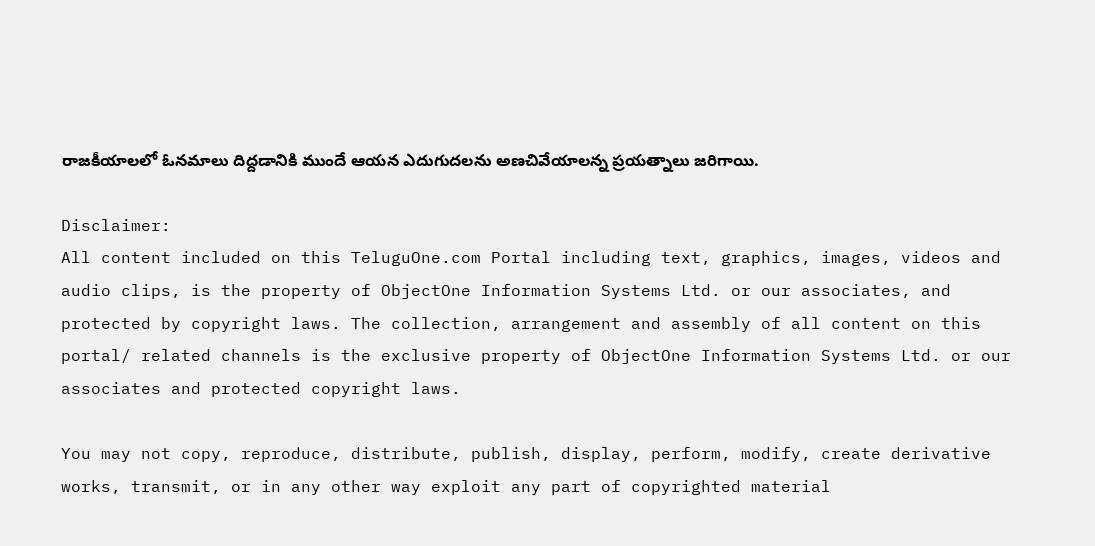రాజకీయాలలో ఓనమాలు దిద్దడానికి ముందే ఆయన ఎదుగుదలను అణచివేయాలన్న ప్రయత్నాలు జరిగాయి.

Disclaimer:
All content included on this TeluguOne.com Portal including text, graphics, images, videos and audio clips, is the property of ObjectOne Information Systems Ltd. or our associates, and protected by copyright laws. The collection, arrangement and assembly of all content on this portal/ related channels is the exclusive property of ObjectOne Information Systems Ltd. or our associates and protected copyright laws.

You may not copy, reproduce, distribute, publish, display, perform, modify, create derivative works, transmit, or in any other way exploit any part of copyrighted material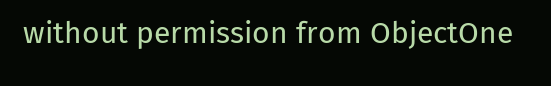without permission from ObjectOne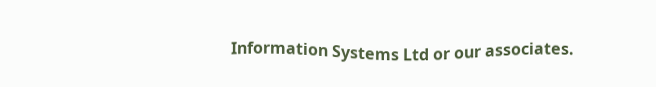Information Systems Ltd or our associates.